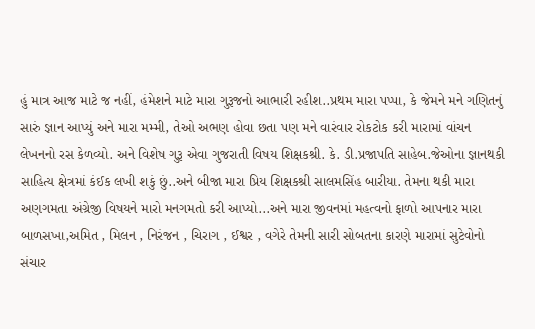હું માત્ર આજ માટે જ નહીં, હંમેશને માટે મારા ગુરૂજનો આભારી રહીશ..પ્રથમ મારા પપ્પા, કે જેમને મને ગણિતનું સારું જ્ઞાન આપ્યું અને મારા મમ્મી, તેઓ અભણ હોવા છતા પણ મને વારંવાર રોકટોક કરી મારામાં વાંચન લેખનનો રસ કેળવ્યો. અને વિશેષ ગુરૂ એવા ગુજરાતી વિષય શિક્ષકશ્રી. કે. ડી.પ્રજાપતિ સાહેબ.જેઓના જ્ઞાનથકી સાહિત્ય ક્ષેત્રમાં કંઈક લખી શકું છું..અને બીજા મારા પ્રિય શિક્ષકશ્રી સાલમસિંહ બારીયા. તેમના થકી મારા અણગમતા અંગ્રેજી વિષયને મારો મનગમતો કરી આપ્યો...અને મારા જીવનમાં મહત્વનો ફાળો આપનાર મારા બાળસખા,અમિત , મિલન , નિરંજન , ચિરાગ , ઈશ્વર , વગેરે તેમની સારી સોબતના કારણે મારામાં સુટેવોનો સંચાર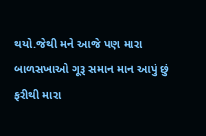થયો.જેથી મને આજે પણ મારા બાળસખાઓ ગૂરૂ સમાન માન આપું છું ફરીથી મારા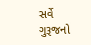સર્વે ગુરૂજનો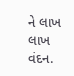ને લાખ લાખ વંદન.